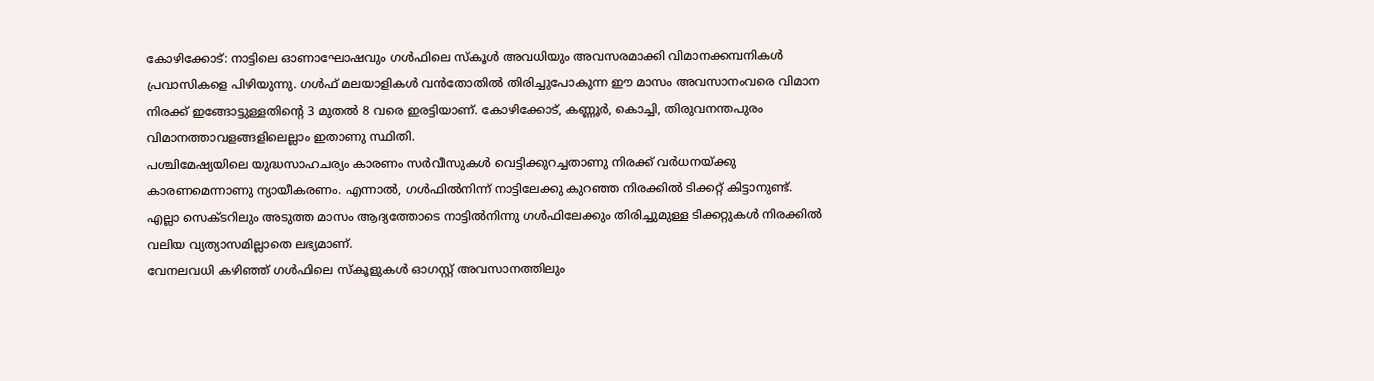കോഴിക്കോട്: നാട്ടിലെ ഓണാഘോഷവും ഗൾഫിലെ സ്കൂൾ അവധിയും അവസരമാക്കി വിമാനക്കമ്പനികൾ പ്രവാസികളെ പിഴിയുന്നു. ഗൾഫ് മലയാളികൾ വൻതോതിൽ തിരിച്ചുപോകുന്ന ഈ മാസം അവസാനംവരെ വിമാന നിരക്ക് ഇങ്ങോട്ടുള്ളതിന്റെ 3 മുതൽ 8 വരെ ഇരട്ടിയാണ്. കോഴിക്കോട്, കണ്ണൂർ, കൊച്ചി, തിരുവനന്തപുരം വിമാനത്താവളങ്ങളിലെല്ലാം ഇതാണു സ്ഥിതി.
പശ്ചിമേഷ്യയിലെ യുദ്ധസാഹചര്യം കാരണം സർവീസുകൾ വെട്ടിക്കുറച്ചതാണു നിരക്ക് വർധനയ്ക്കു കാരണമെന്നാണു ന്യായീകരണം. എന്നാൽ, ഗൾഫിൽനിന്ന് നാട്ടിലേക്കു കുറഞ്ഞ നിരക്കിൽ ടിക്കറ്റ് കിട്ടാനുണ്ട്.
എല്ലാ സെക്ടറിലും അടുത്ത മാസം ആദ്യത്തോടെ നാട്ടിൽനിന്നു ഗൾഫിലേക്കും തിരിച്ചുമുള്ള ടിക്കറ്റുകൾ നിരക്കിൽ വലിയ വ്യത്യാസമില്ലാതെ ലഭ്യമാണ്.
വേനലവധി കഴിഞ്ഞ് ഗൾഫിലെ സ്കൂളുകൾ ഓഗസ്റ്റ് അവസാനത്തിലും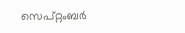സെപ്റ്റംബർ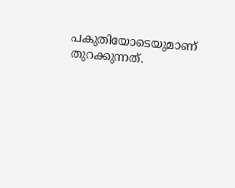പകുതിയോടെയുമാണ് തുറക്കുന്നത്.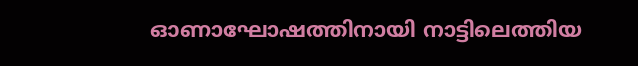ഓണാഘോഷത്തിനായി നാട്ടിലെത്തിയ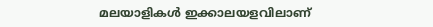മലയാളികൾ ഇക്കാലയളവിലാണ്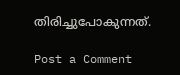തിരിച്ചുപോകുന്നത്.

Post a Comment